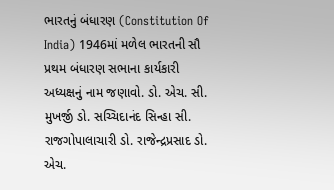ભારતનું બંધારણ (Constitution Of India) 1946માં મળેલ ભારતની સૌ પ્રથમ બંધારણ સભાના કાર્યકારી અધ્યક્ષનું નામ જણાવો. ડો. એચ. સી. મુખર્જી ડો. સચ્ચિદાનંદ સિન્હા સી. રાજગોપાલાચારી ડો. રાજેન્દ્રપ્રસાદ ડો. એચ.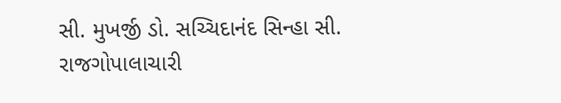સી. મુખર્જી ડો. સચ્ચિદાનંદ સિન્હા સી. રાજગોપાલાચારી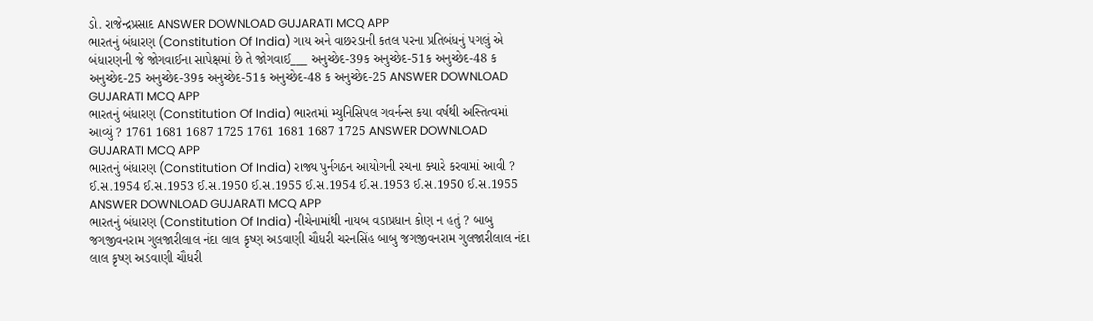ડો. રાજેન્દ્રપ્રસાદ ANSWER DOWNLOAD GUJARATI MCQ APP
ભારતનું બંધારણ (Constitution Of India) ગાય અને વાછરડાની કતલ પરના પ્રતિબંધનું પગલું એ બંધારણની જે જોગવાઈના સાપેક્ષમાં છે તે જોગવાઈ___ અનુચ્છેદ-39ક અનુચ્છેદ-51ક અનુચ્છેદ-48 ક અનુચ્છેદ-25 અનુચ્છેદ-39ક અનુચ્છેદ-51ક અનુચ્છેદ-48 ક અનુચ્છેદ-25 ANSWER DOWNLOAD GUJARATI MCQ APP
ભારતનું બંધારણ (Constitution Of India) ભારતમાં મ્યુનિસિપલ ગવર્નન્સ કયા વર્ષથી અસ્તિત્વમાં આવ્યું ? 1761 1681 1687 1725 1761 1681 1687 1725 ANSWER DOWNLOAD GUJARATI MCQ APP
ભારતનું બંધારણ (Constitution Of India) રાજ્ય પુર્નગઠન આયોગની રચના ક્યારે કરવામાં આવી ? ઈ.સ.1954 ઈ.સ.1953 ઈ.સ.1950 ઈ.સ.1955 ઈ.સ.1954 ઈ.સ.1953 ઈ.સ.1950 ઈ.સ.1955 ANSWER DOWNLOAD GUJARATI MCQ APP
ભારતનું બંધારણ (Constitution Of India) નીચેનામાંથી નાયબ વડાપ્રધાન કોણ ન હતું ? બાબુ જગજીવનરામ ગુલજારીલાલ નંદા લાલ કૃષ્ણ અડવાણી ચૌધરી ચરનસિંહ બાબુ જગજીવનરામ ગુલજારીલાલ નંદા લાલ કૃષ્ણ અડવાણી ચૌધરી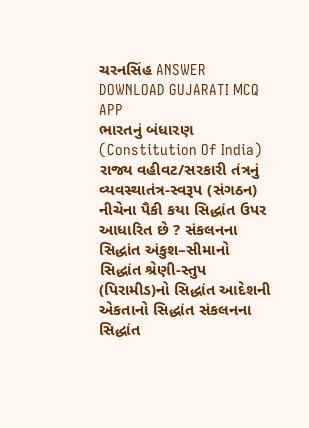ચરનસિંહ ANSWER DOWNLOAD GUJARATI MCQ APP
ભારતનું બંધારણ (Constitution Of India) રાજ્ય વહીવટ/સરકારી તંત્રનું વ્યવસ્થાતંત્ર-સ્વરૂપ (સંગઠન) નીચેના પૈકી કયા સિદ્ધાંત ઉપર આધારિત છે ? સંકલનના સિદ્ધાંત અંકુશ–સીમાનો સિદ્ધાંત શ્રેણી-સ્તુપ (પિરામીડ)નો સિદ્ધાંત આદેશની એકતાનો સિદ્ધાંત સંકલનના સિદ્ધાંત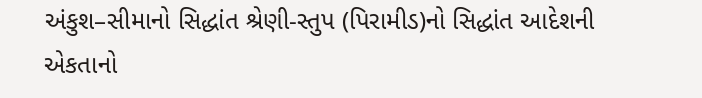અંકુશ–સીમાનો સિદ્ધાંત શ્રેણી-સ્તુપ (પિરામીડ)નો સિદ્ધાંત આદેશની એકતાનો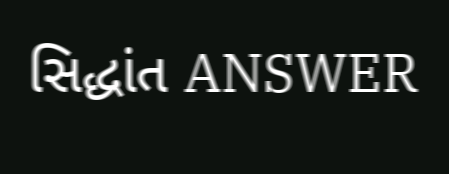સિદ્ધાંત ANSWER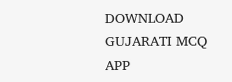DOWNLOAD GUJARATI MCQ APP